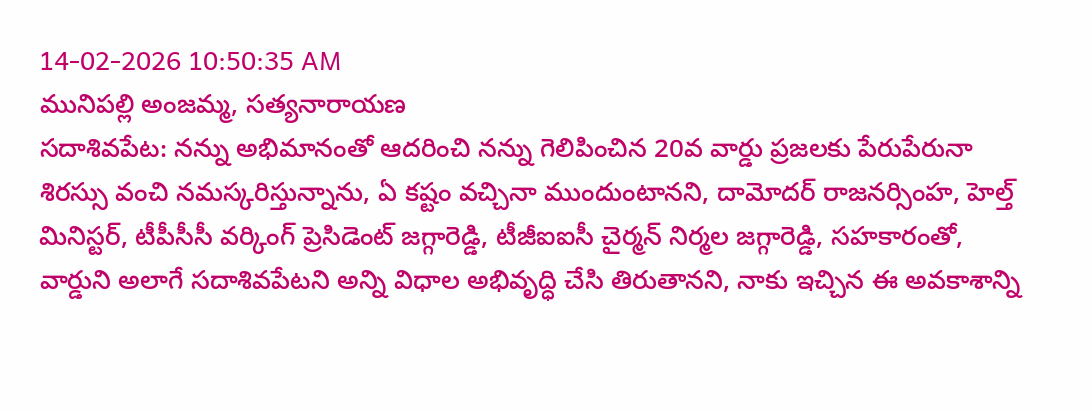14-02-2026 10:50:35 AM
మునిపల్లి అంజమ్మ, సత్యనారాయణ
సదాశివపేట: నన్ను అభిమానంతో ఆదరించి నన్ను గెలిపించిన 20వ వార్డు ప్రజలకు పేరుపేరునా శిరస్సు వంచి నమస్కరిస్తున్నాను, ఏ కష్టం వచ్చినా ముందుంటానని, దామోదర్ రాజనర్సింహ, హెల్త్ మినిస్టర్, టీపీసీసీ వర్కింగ్ ప్రెసిడెంట్ జగ్గారెడ్డి, టీజీఐఐసీ చైర్మన్ నిర్మల జగ్గారెడ్డి, సహకారంతో, వార్డుని అలాగే సదాశివపేటని అన్ని విధాల అభివృద్ధి చేసి తిరుతానని, నాకు ఇచ్చిన ఈ అవకాశాన్ని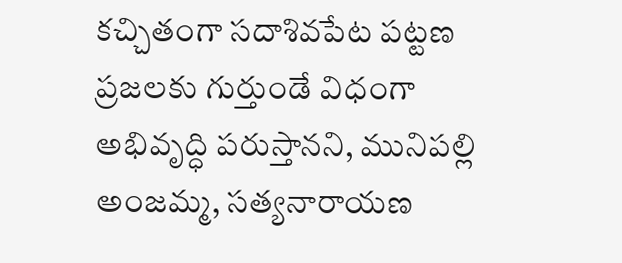కచ్చితంగా సదాశివపేట పట్టణ ప్రజలకు గుర్తుండే విధంగా అభివృద్ధి పరుస్తానని, మునిపల్లి అంజమ్మ, సత్యనారాయణ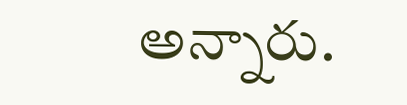అన్నారు.